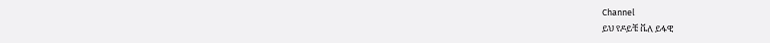Channel
ይህ የዶይቼ ቬለ ይፋዊ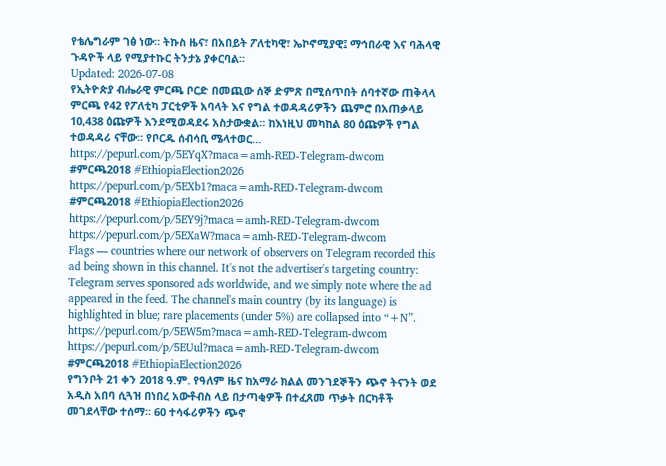የቴሌግራም ገፅ ነው። ትኩስ ዜና፣ በአበይት ፖለቲካዊ፣ ኤኮኖሚያዊ፤ ማኅበራዊ እና ባሕላዊ ጉዳዮች ላይ የሚያተኩር ትንታኔ ያቀርባል።
Updated: 2026-07-08
የኢትዮጵያ ብሔራዊ ምርጫ ቦርድ በመጪው ሰኞ ድምጽ በሚሰጥበት ሰባተኛው ጠቅላላ ምርጫ የ42 የፖለቲካ ፓርቲዎች አባላት እና የግል ተወዳዳሪዎችን ጨምሮ በአጠቃላይ 10,438 ዕጩዎች እንደሚወዳደሩ አስታውቋል። ከእነዚህ መካከል 80 ዕጩዎች የግል ተወዳዳሪ ናቸው። የቦርዱ ሰብሳቢ ሜላተወር…
https://pepurl.com/p/5EYqX?maca=amh-RED-Telegram-dwcom #ምርጫ2018 #EthiopiaElection2026
https://pepurl.com/p/5EXb1?maca=amh-RED-Telegram-dwcom #ምርጫ2018 #EthiopiaElection2026
https://pepurl.com/p/5EY9j?maca=amh-RED-Telegram-dwcom
https://pepurl.com/p/5EXaW?maca=amh-RED-Telegram-dwcom
Flags — countries where our network of observers on Telegram recorded this ad being shown in this channel. It's not the advertiser's targeting country: Telegram serves sponsored ads worldwide, and we simply note where the ad appeared in the feed. The channel's main country (by its language) is highlighted in blue; rare placements (under 5%) are collapsed into “+N”.
https://pepurl.com/p/5EW5m?maca=amh-RED-Telegram-dwcom
https://pepurl.com/p/5EUul?maca=amh-RED-Telegram-dwcom #ምርጫ2018 #EthiopiaElection2026
የግንቦት 21 ቀን 2018 ዓ.ም. የዓለም ዜና ከአማራ ክልል መንገደኞችን ጭኖ ትናንት ወደ አዲስ አበባ ሲጓዝ በነበረ አውቶብስ ላይ በታጣቂዎች በተፈጸመ ጥቃት በርካቶች መገደላቸው ተሰማ። 60 ተሳፋሪዎችን ጭኖ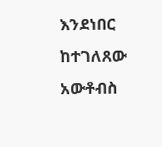እንደነበር ከተገለጸው አውቶብስ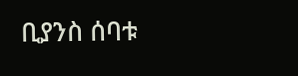ቢያንስ ሰባቱ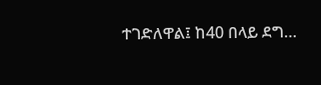ተገድለዋል፤ ከ40 በላይ ደግ…